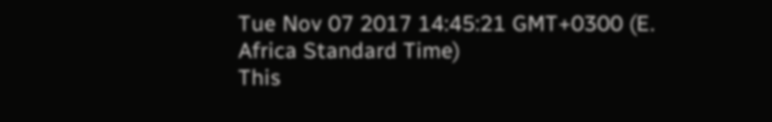Tue Nov 07 2017 14:45:21 GMT+0300 (E. Africa Standard Time)
This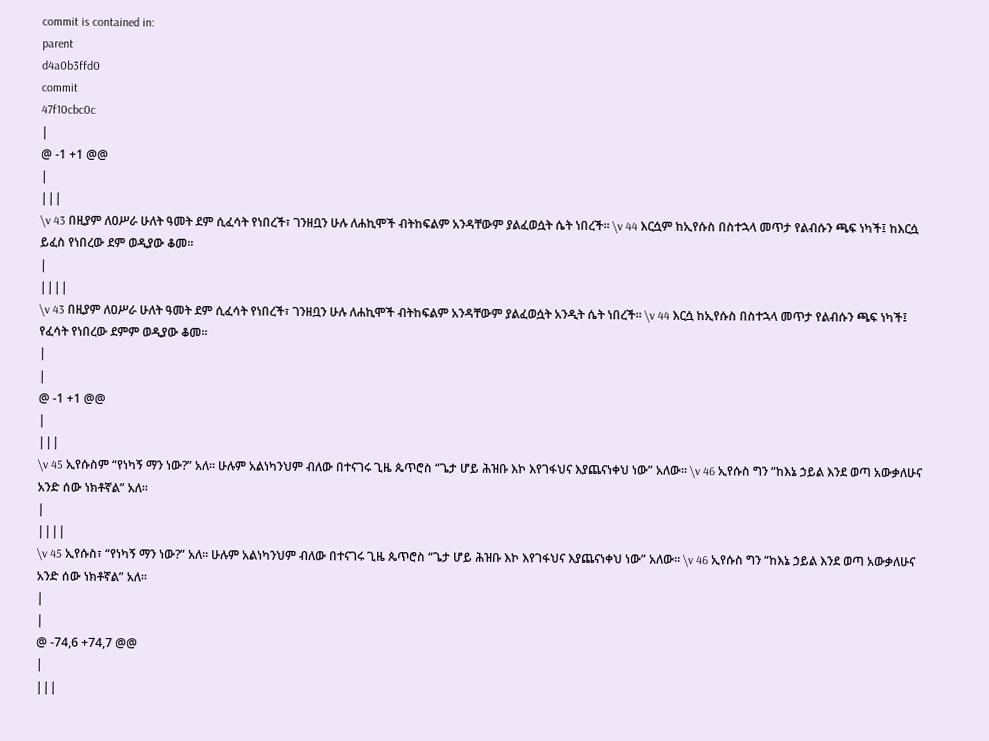commit is contained in:
parent
d4a0b3ffd0
commit
47f10cbc0c
|
@ -1 +1 @@
|
|||
\v 43 በዚያም ለዐሥራ ሁለት ዓመት ደም ሲፈሳት የነበረች፣ ገንዘቧን ሁሉ ለሐኪሞች ብትከፍልም አንዳቸውም ያልፈወሷት ሴት ነበረች። \v 44 እርሷም ከኢየሱስ በስተኋላ መጥታ የልብሱን ጫፍ ነካች፤ ከእርሷ ይፈስ የነበረው ደም ወዲያው ቆመ።
|
||||
\v 43 በዚያም ለዐሥራ ሁለት ዓመት ደም ሲፈሳት የነበረች፣ ገንዘቧን ሁሉ ለሐኪሞች ብትከፍልም አንዳቸውም ያልፈወሷት አንዲት ሴት ነበረች። \v 44 እርሷ ከኢየሱስ በስተኋላ መጥታ የልብሱን ጫፍ ነካች፤ የፈሳት የነበረው ደምም ወዲያው ቆመ።
|
|
@ -1 +1 @@
|
|||
\v 45 ኢየሱስም “የነካኝ ማን ነው?” አለ። ሁሉም አልነካንህም ብለው በተናገሩ ጊዜ ጴጥሮስ “ጌታ ሆይ ሕዝቡ እኮ እየገፋህና እያጨናነቀህ ነው” አለው። \v 46 ኢየሱስ ግን “ከእኔ ኃይል እንደ ወጣ አውቃለሁና አንድ ሰው ነክቶኛል” አለ።
|
||||
\v 45 ኢየሱስ፣ “የነካኝ ማን ነው?” አለ። ሁሉም አልነካንህም ብለው በተናገሩ ጊዜ ጴጥሮስ “ጌታ ሆይ ሕዝቡ እኮ እየገፋህና እያጨናነቀህ ነው” አለው። \v 46 ኢየሱስ ግን “ከእኔ ኃይል እንደ ወጣ አውቃለሁና አንድ ሰው ነክቶኛል” አለ።
|
|
@ -74,6 +74,7 @@
|
|||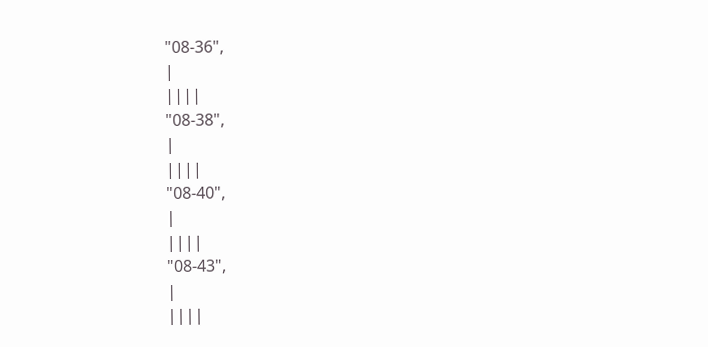"08-36",
|
||||
"08-38",
|
||||
"08-40",
|
||||
"08-43",
|
||||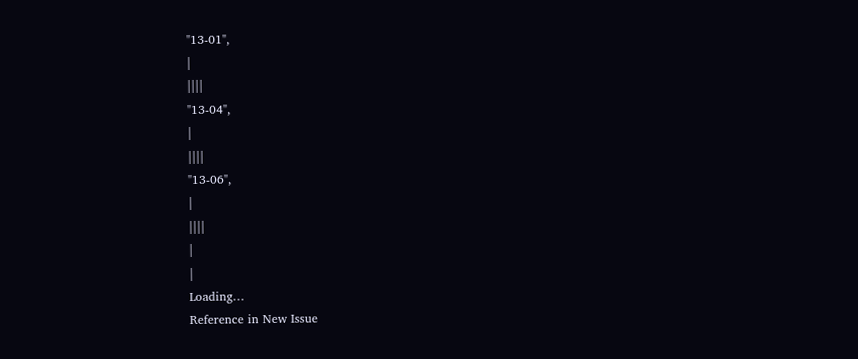"13-01",
|
||||
"13-04",
|
||||
"13-06",
|
||||
|
|
Loading…
Reference in New Issue